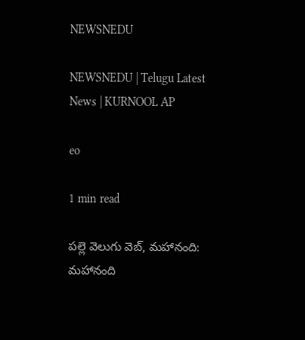NEWSNEDU

NEWSNEDU | Telugu Latest News | KURNOOL AP

eo

1 min read

పల్లె వెలుగు వెబ్, మహానంది: మహానంది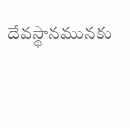దేవస్థానమునకు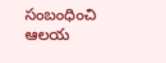సంబంధించి ఆలయ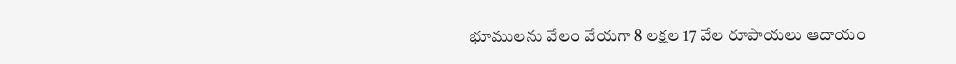భూములను వేలం వేయగా 8 లక్షల 17 వేల రూపాయలు ఆదాయం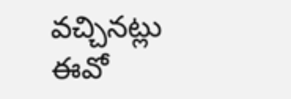వచ్చినట్లు ఈవో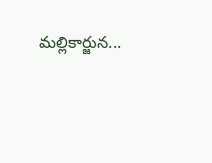మల్లికార్జున...